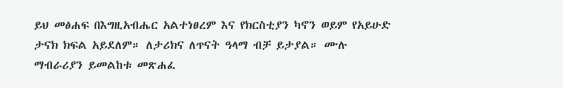ይህ መፅሐፍ በእግዚአብሔር አልተነፀረም እና የክርስቲያን ካኖን ወይም የአይሁድ ታናክ ክፍል አይደለም። ለታሪክና ለጥናት ዓላማ ብቻ ይታያል። ሙሉ ማብራሪያን ይመልከቱ መጽሐፈ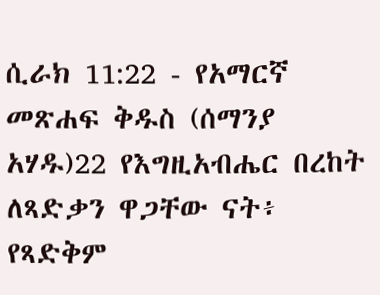ሲራክ 11:22 - የአማርኛ መጽሐፍ ቅዱስ (ሰማንያ አሃዱ)22 የእግዚአብሔር በረከት ለጻድቃን ዋጋቸው ናት፥ የጻድቅም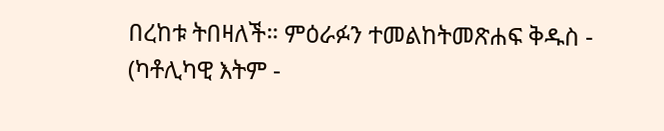በረከቱ ትበዛለች። ምዕራፉን ተመልከትመጽሐፍ ቅዱስ - (ካቶሊካዊ እትም -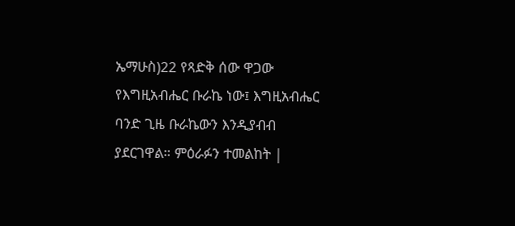ኤማሁስ)22 የጻድቅ ሰው ዋጋው የእግዚአብሔር ቡራኬ ነው፤ እግዚአብሔር ባንድ ጊዜ ቡራኬውን እንዲያብብ ያደርገዋል። ምዕራፉን ተመልከት |